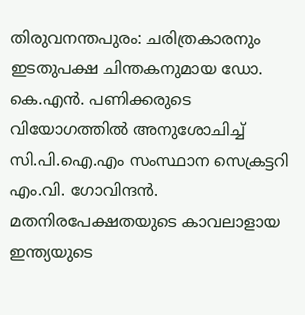തിരുവനന്തപുരം: ചരിത്രകാരനും ഇടതുപക്ഷ ചിന്തകനുമായ ഡോ. കെ.എന്‍. പണിക്കരുടെ വിയോഗത്തില്‍ അനുശോചിച്ച് സി.പി.ഐ.എം സംസ്ഥാന സെക്രട്ടറി എം.വി. ഗോവിന്ദന്‍. മതനിരപേക്ഷതയുടെ കാവലാളായ ഇന്ത്യയുടെ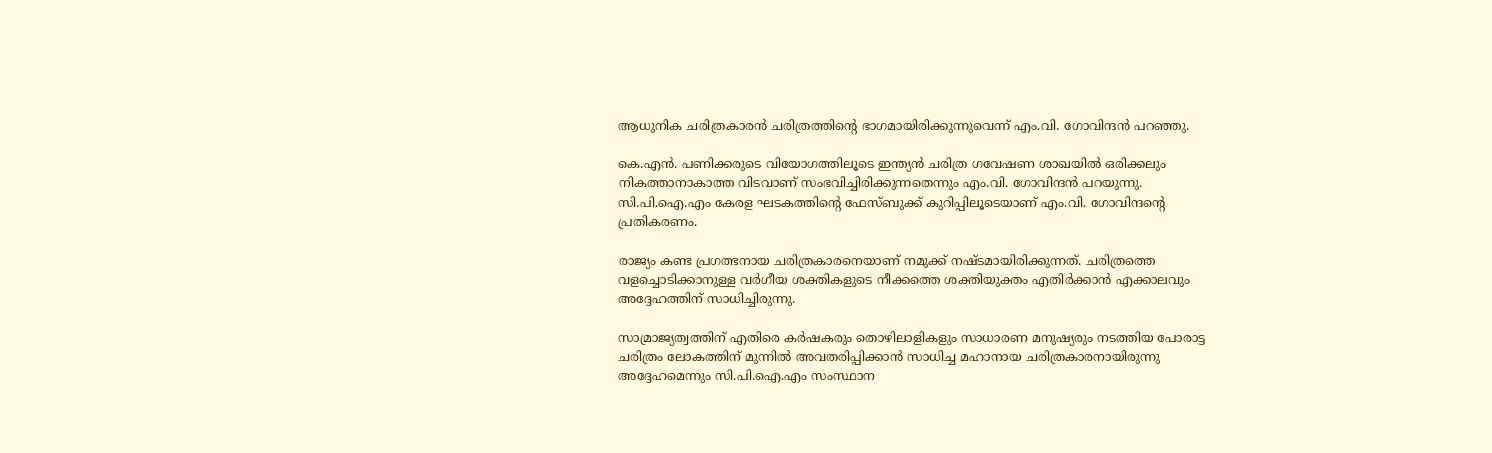ആധുനിക ചരിത്രകാരന്‍ ചരിത്രത്തിന്റെ ഭാഗമായിരിക്കുന്നുവെന്ന് എം.വി. ഗോവിന്ദന്‍ പറഞ്ഞു.

കെ.എന്‍. പണിക്കരുടെ വിയോഗത്തിലൂടെ ഇന്ത്യന്‍ ചരിത്ര ഗവേഷണ ശാഖയില്‍ ഒരിക്കലും നികത്താനാകാത്ത വിടവാണ് സംഭവിച്ചിരിക്കുന്നതെന്നും എം.വി. ഗോവിന്ദന്‍ പറയുന്നു. സി.പി.ഐ.എം കേരള ഘടകത്തിന്റെ ഫേസ്ബുക്ക് കുറിപ്പിലൂടെയാണ് എം.വി. ഗോവിന്ദന്റെ പ്രതികരണം.

രാജ്യം കണ്ട പ്രഗത്ഭനായ ചരിത്രകാരനെയാണ് നമുക്ക് നഷ്ടമായിരിക്കുന്നത്. ചരിത്രത്തെ വളച്ചൊടിക്കാനുള്ള വര്‍ഗീയ ശക്തികളുടെ നീക്കത്തെ ശക്തിയുക്തം എതിര്‍ക്കാന്‍ എക്കാലവും അദ്ദേഹത്തിന് സാധിച്ചിരുന്നു.

സാമ്രാജ്യത്വത്തിന് എതിരെ കര്‍ഷകരും തൊഴിലാളികളും സാധാരണ മനുഷ്യരും നടത്തിയ പോരാട്ട ചരിത്രം ലോകത്തിന് മുന്നില്‍ അവതരിപ്പിക്കാന്‍ സാധിച്ച മഹാനായ ചരിത്രകാരനായിരുന്നു അദ്ദേഹമെന്നും സി.പി.ഐ.എം സംസ്ഥാന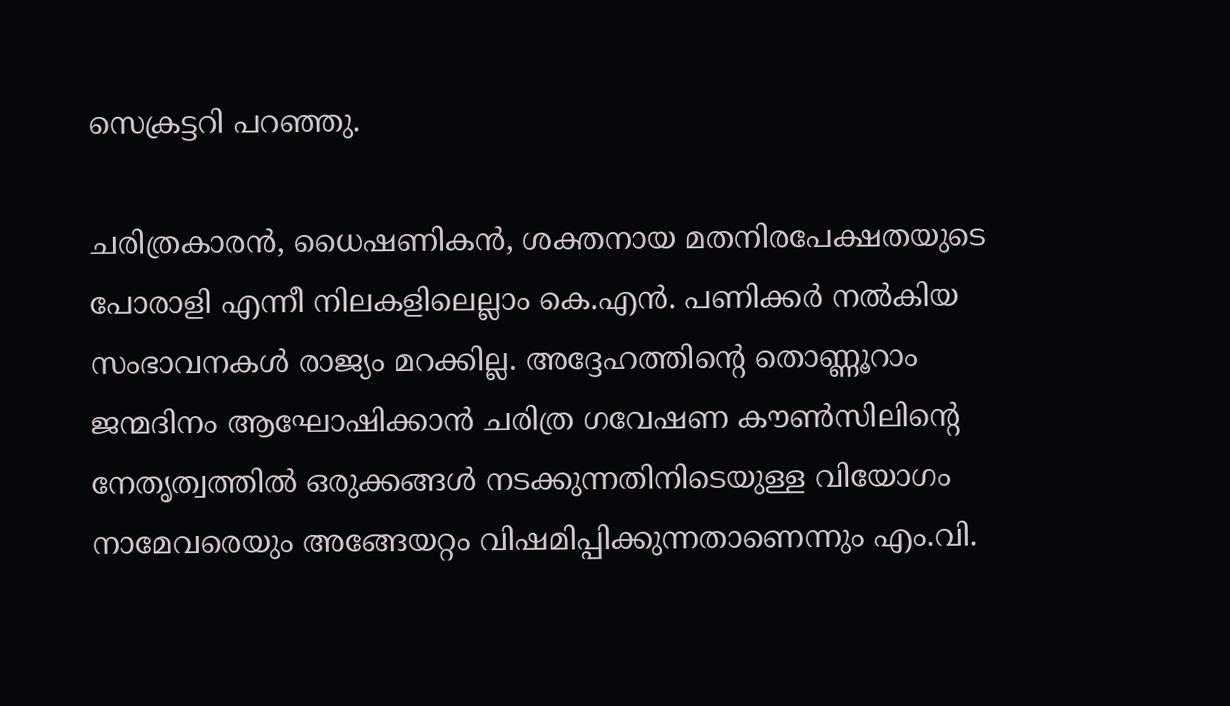സെക്രട്ടറി പറഞ്ഞു.

ചരിത്രകാരന്‍, ധൈഷണികന്‍, ശക്തനായ മതനിരപേക്ഷതയുടെ പോരാളി എന്നീ നിലകളിലെല്ലാം കെ.എന്‍. പണിക്കര്‍ നല്‍കിയ സംഭാവനകള്‍ രാജ്യം മറക്കില്ല. അദ്ദേഹത്തിന്റെ തൊണ്ണൂറാം ജന്മദിനം ആഘോഷിക്കാന്‍ ചരിത്ര ഗവേഷണ കൗണ്‍സിലിന്റെ നേതൃത്വത്തില്‍ ഒരുക്കങ്ങള്‍ നടക്കുന്നതിനിടെയുള്ള വിയോഗം നാമേവരെയും അങ്ങേയറ്റം വിഷമിപ്പിക്കുന്നതാണെന്നും എം.വി.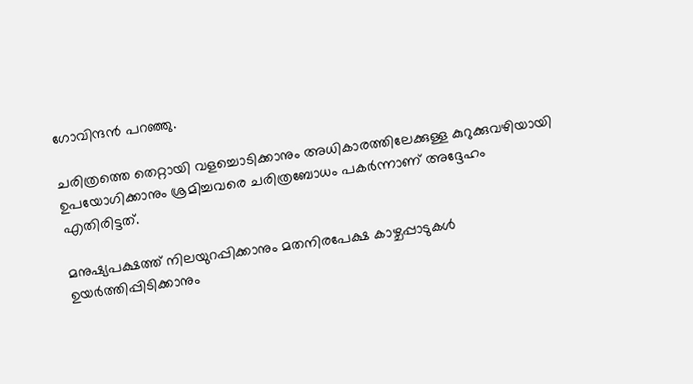ഗോവിന്ദന്‍ പറഞ്ഞു.

ചരിത്രത്തെ തെറ്റായി വളച്ചൊടിക്കാനും അധികാരത്തിലേക്കുള്ള കുറുക്കുവഴിയായി ഉപയോഗിക്കാനും ശ്രമിച്ചവരെ ചരിത്രബോധം പകര്‍ന്നാണ് അദ്ദേഹം എതിരിട്ടത്.

മനുഷ്യപക്ഷത്ത് നിലയുറപ്പിക്കാനും മതനിരപേക്ഷ കാഴ്ചപ്പാടുകള്‍ ഉയര്‍ത്തിപ്പിടിക്കാനും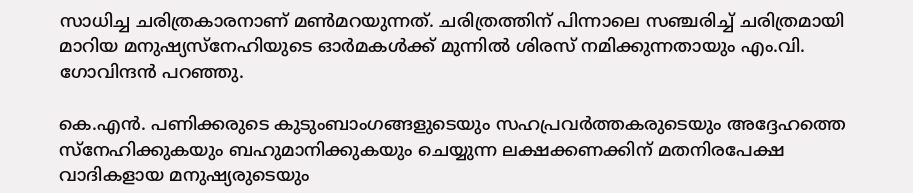സാധിച്ച ചരിത്രകാരനാണ് മണ്‍മറയുന്നത്. ചരിത്രത്തിന് പിന്നാലെ സഞ്ചരിച്ച് ചരിത്രമായി മാറിയ മനുഷ്യസ്‌നേഹിയുടെ ഓര്‍മകള്‍ക്ക് മുന്നില്‍ ശിരസ് നമിക്കുന്നതായും എം.വി. ഗോവിന്ദന്‍ പറഞ്ഞു.

കെ.എന്‍. പണിക്കരുടെ കുടുംബാംഗങ്ങളുടെയും സഹപ്രവര്‍ത്തകരുടെയും അദ്ദേഹത്തെ സ്‌നേഹിക്കുകയും ബഹുമാനിക്കുകയും ചെയ്യുന്ന ലക്ഷക്കണക്കിന് മതനിരപേക്ഷ വാദികളായ മനുഷ്യരുടെയും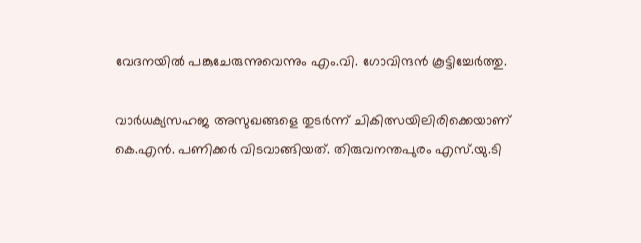വേദനയില്‍ പങ്കുചേരുന്നുവെന്നും എം.വി. ഗോവിന്ദന്‍ കൂട്ടിച്ചേര്‍ത്തു.

വാര്‍ധക്യസഹജ അസുഖങ്ങളെ തുടര്‍ന്ന് ചികിത്സയിലിരിക്കെയാണ് കെ.എന്‍. പണിക്കര്‍ വിടവാങ്ങിയത്. തിരുവനന്തപുരം എസ്.യു.ടി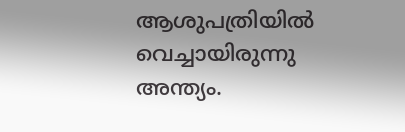ആശുപത്രിയില്‍ വെച്ചായിരുന്നു അന്ത്യം.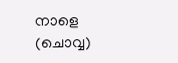നാളെ (ചൊവ്വ)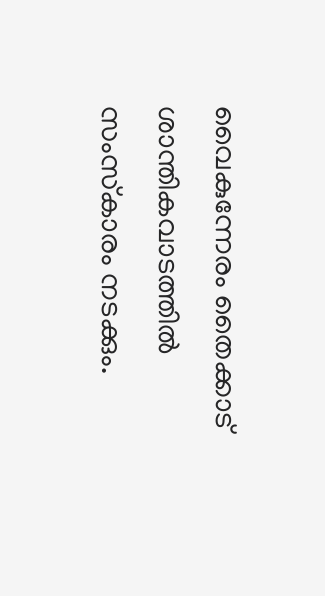വൈകുന്നേരം തൈക്കാട് ശാന്തികവാടത്തില്‍ സംസ്‌കാരം നടക്കും.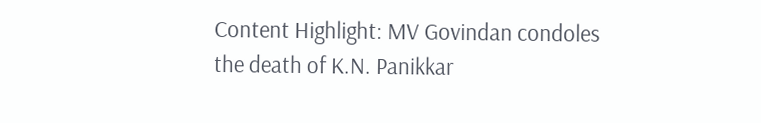Content Highlight: MV Govindan condoles the death of K.N. Panikkar